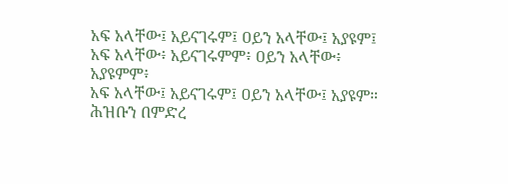አፍ አላቸው፤ አይናገሩም፤ ዐይን አላቸው፤ አያዩም፤
አፍ አላቸው፥ አይናገሩምም፥ ዐይን አላቸው፥ አያዩምም፥
አፍ አላቸው፤ አይናገሩም፤ ዐይን አላቸው፤ አያዩም።
ሕዝቡን በምድረ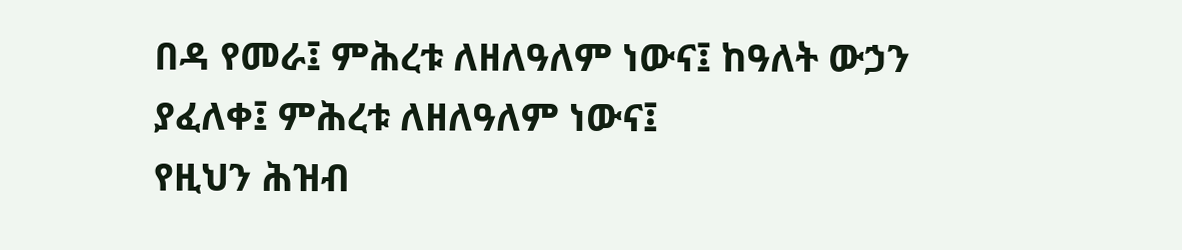በዳ የመራ፤ ምሕረቱ ለዘለዓለም ነውና፤ ከዓለት ውኃን ያፈለቀ፤ ምሕረቱ ለዘለዓለም ነውና፤
የዚህን ሕዝብ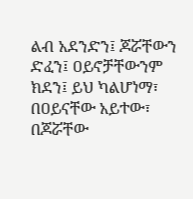ልብ አደንድን፤ ጆሯቸውን ድፈን፤ ዐይኖቻቸውንም ክደን፤ ይህ ካልሆነማ፣ በዐይናቸው አይተው፣ በጆሯቸው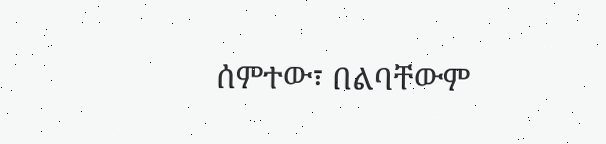ሰምተው፣ በልባቸውም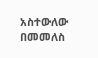አስተውለው በመመለስ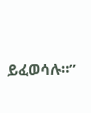ይፈወሳሉ።”